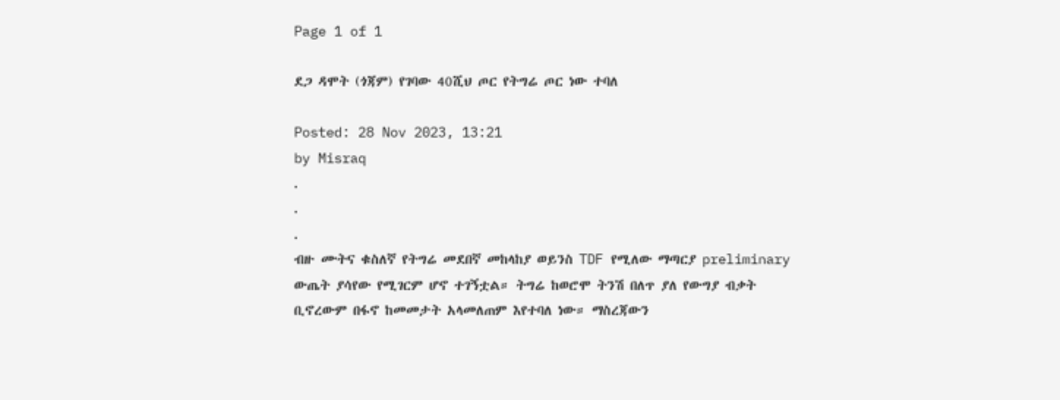Page 1 of 1

ደጋ ዳሞት (ጎጃም) የገባው 40ሺህ ጦር የትግሬ ጦር ነው ተባለ

Posted: 28 Nov 2023, 13:21
by Misraq
.
.
.
ብዙ ሙትና ቁስለኛ የትግሬ መደበኛ መከላከያ ወይንስ TDF የሚለው ማጣርያ preliminary ውጤት ያሳየው የሚገርም ሆኖ ተገኝቷል። ትግሬ ከወሮሞ ትንሽ በለጥ ያለ የውግያ ብቃት ቢኖረውም በፋኖ ከመመታት አላመለጠም እየተባለ ነው። ማስረጃውን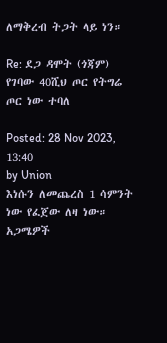ለማቅረብ ትጋት ላይ ነን።

Re: ደጋ ዳሞት (ጎጃም) የገባው 40ሺህ ጦር የትግሬ ጦር ነው ተባለ

Posted: 28 Nov 2023, 13:40
by Union
እነሱን ለመጨረስ 1 ሳምንት ነው የፈጀው ለዛ ነው። አጋሜዎች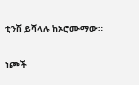ቲንሽ ይሻላሉ ከኦሮሙማው።

ነጮች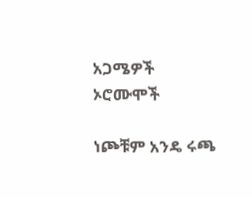አጋሜዎች
ኦሮሙሞች

ነጮቹም አንዴ ሩጫ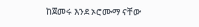ከጀመሩ እንደ ኦሮሙማ ናቸው